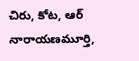చిరు, కోట, ఆర్ నారాయణమూర్తి,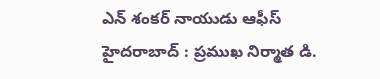ఎన్ శంకర్ నాయుడు ఆఫీస్
హైదరాబాద్ : ప్రముఖ నిర్మాత డి.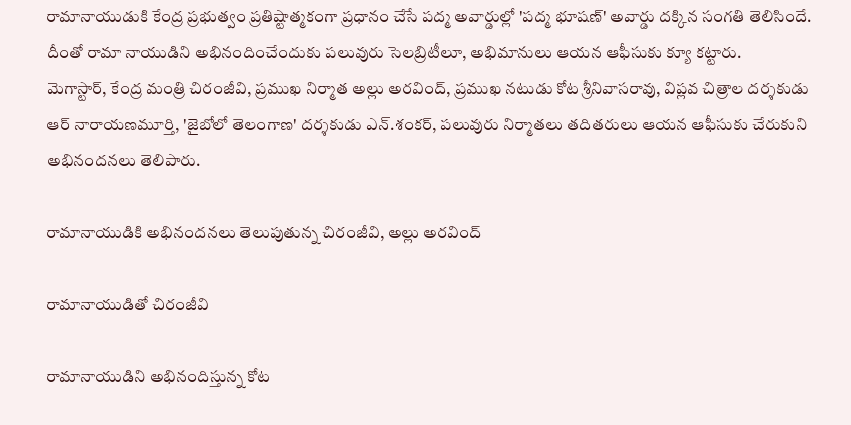రామానాయుడుకి కేంద్ర ప్రభుత్వం ప్రతిష్టాత్మకంగా ప్రధానం చేసే పద్మ అవార్డుల్లో 'పద్మ భూషణ్' అవార్డు దక్కిన సంగతి తెలిసిందే. దీంతో రామా నాయుడిని అభినందించేందుకు పలువురు సెలబ్రిటీలూ, అభిమానులు ఆయన ఆఫీసుకు క్యూ కట్టారు.
మెగాస్టార్, కేంద్ర మంత్రి చిరంజీవి, ప్రముఖ నిర్మాత అల్లు అరవింద్, ప్రముఖ నటుడు కోట శ్రీనివాసరావు, విప్లవ చిత్రాల దర్శకుడు ఆర్ నారాయణమూర్తి, 'జైబోలో తెలంగాణ' దర్శకుడు ఎన్.శంకర్, పలువురు నిర్మాతలు తదితరులు ఆయన ఆఫీసుకు చేరుకుని అభినందనలు తెలిపారు.

రామానాయుడికి అభినందనలు తెలుపుతున్న చిరంజీవి, అల్లు అరవింద్

రామానాయుడితో చిరంజీవి

రామానాయుడిని అభినందిస్తున్న కోట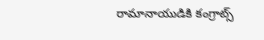రామానాయుడికి కంగ్రాట్స్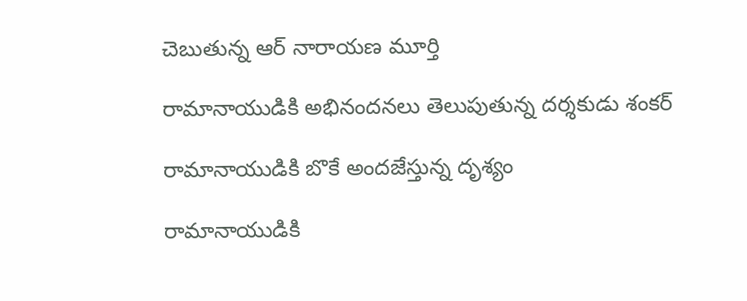చెబుతున్న ఆర్ నారాయణ మూర్తి

రామానాయుడికి అభినందనలు తెలుపుతున్న దర్శకుడు శంకర్

రామానాయుడికి బొకే అందజేస్తున్న దృశ్యం

రామానాయుడికి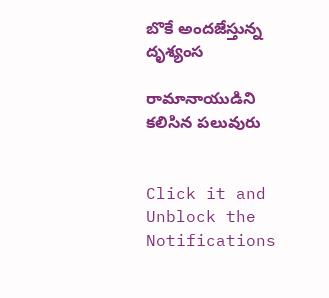బొకే అందజేస్తున్న దృశ్యంస

రామానాయుడిని కలిసిన పలువురు


Click it and Unblock the Notifications